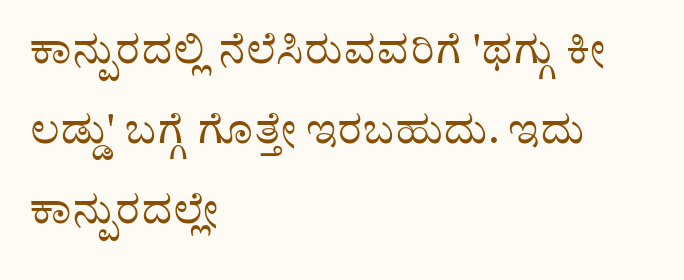ಕಾನ್ಪುರದಲ್ಲಿ ನೆಲೆಸಿರುವವರಿಗೆ 'ಥಗ್ಗು ಕೀ ಲಡ್ಡು' ಬಗ್ಗೆ ಗೊತ್ತೇ ಇರಬಹುದು. ಇದು ಕಾನ್ಪುರದಲ್ಲೇ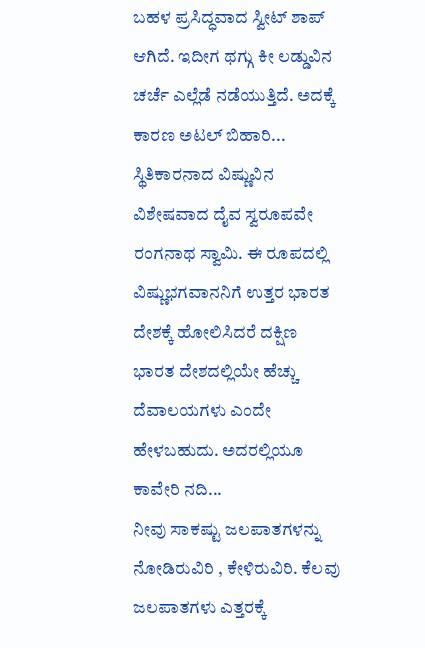ಬಹಳ ಪ್ರಸಿದ್ಧವಾದ ಸ್ವೀಟ್ ಶಾಪ್ ಆಗಿದೆ. ಇದೀಗ ಥಗ್ಗು ಕೀ ಲಡ್ಡುವಿನ ಚರ್ಚೆ ಎಲ್ಲೆಡೆ ನಡೆಯುತ್ತಿದೆ. ಅದಕ್ಕೆ ಕಾರಣ ಅಟಲ್ ಬಿಹಾರಿ...
ಸ್ಥಿತಿಕಾರನಾದ ವಿಷ್ಣುವಿನ ವಿಶೇಷವಾದ ದೈವ ಸ್ವರೂಪವೇ ರಂಗನಾಥ ಸ್ವಾಮಿ. ಈ ರೂಪದಲ್ಲಿ ವಿಷ್ಣುಭಗವಾನನಿಗೆ ಉತ್ತರ ಭಾರತ ದೇಶಕ್ಕೆ ಹೋಲಿಸಿದರೆ ದಕ್ಷಿಣ ಭಾರತ ದೇಶದಲ್ಲಿಯೇ ಹೆಚ್ಚು ದೆವಾಲಯಗಳು ಎಂದೇ ಹೇಳಬಹುದು. ಅದರಲ್ಲಿಯೂ ಕಾವೇರಿ ನದಿ...
ನೀವು ಸಾಕಷ್ಟು ಜಲಪಾತಗಳನ್ನು ನೋಡಿರುವಿರಿ , ಕೇಳಿರುವಿರಿ. ಕೆಲವು ಜಲಪಾತಗಳು ಎತ್ತರಕ್ಕೆ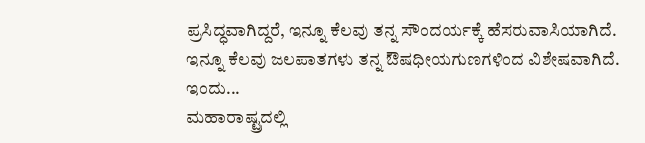ಪ್ರಸಿದ್ಧವಾಗಿದ್ದರೆ, ಇನ್ನೂ ಕೆಲವು ತನ್ನ ಸೌಂದರ್ಯಕ್ಕೆ ಹೆಸರುವಾಸಿಯಾಗಿದೆ. ಇನ್ನೂ ಕೆಲವು ಜಲಪಾತಗಳು ತನ್ನ ಔಷಧೀಯಗುಣಗಳಿಂದ ವಿಶೇಷವಾಗಿದೆ. ಇಂದು...
ಮಹಾರಾಷ್ಟ್ರದಲ್ಲಿ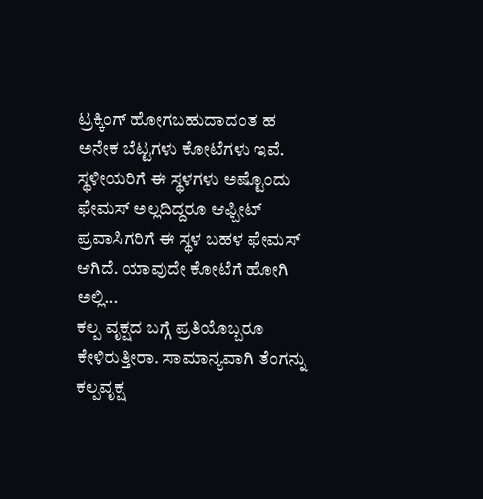ಟ್ರಕ್ಕಿಂಗ್ ಹೋಗಬಹುದಾದಂತ ಹ ಅನೇಕ ಬೆಟ್ಟಗಳು ಕೋಟೆಗಳು ಇವೆ. ಸ್ಥಳೀಯರಿಗೆ ಈ ಸ್ಥಳಗಳು ಅಷ್ಟೊಂದು ಫೇಮಸ್ ಅಲ್ಲದಿದ್ದರೂ ಆಫ್ಬೀಟ್ ಪ್ರವಾಸಿಗರಿಗೆ ಈ ಸ್ಥಳ ಬಹಳ ಫೇಮಸ್ ಆಗಿದೆ. ಯಾವುದೇ ಕೋಟೆಗೆ ಹೋಗಿ ಅಲ್ಲಿ...
ಕಲ್ಪ ವೃಕ್ಷದ ಬಗ್ಗೆ ಪ್ರತಿಯೊಬ್ಬರೂ ಕೇಳಿರುತ್ತೀರಾ. ಸಾಮಾನ್ಯವಾಗಿ ತೆಂಗನ್ನು ಕಲ್ಪವೃಕ್ಷ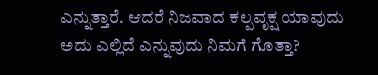ಎನ್ನುತ್ತಾರೆ. ಆದರೆ ನಿಜವಾದ ಕಲ್ಪವೃಕ್ಷ ಯಾವುದು ಅದು ಎಲ್ಲಿದೆ ಎನ್ನುವುದು ನಿಮಗೆ ಗೊತ್ತಾ?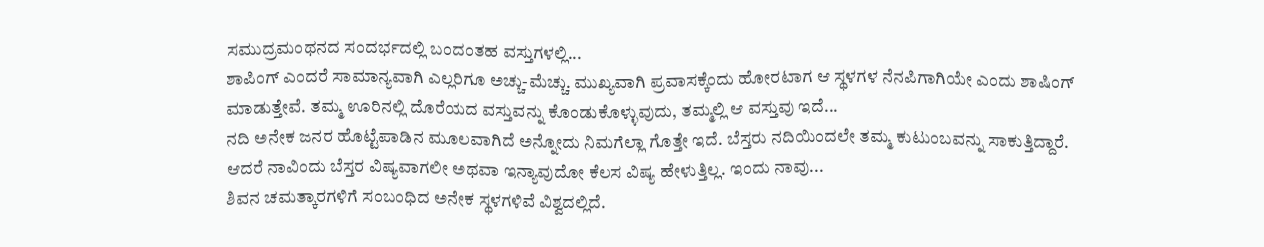ಸಮುದ್ರಮಂಥನದ ಸಂದರ್ಭದಲ್ಲಿ ಬಂದಂತಹ ವಸ್ತುಗಳಲ್ಲಿ...
ಶಾಪಿಂಗ್ ಎಂದರೆ ಸಾಮಾನ್ಯವಾಗಿ ಎಲ್ಲರಿಗೂ ಅಚ್ಚು-ಮೆಚ್ಚು. ಮುಖ್ಯವಾಗಿ ಪ್ರವಾಸಕ್ಕೆಂದು ಹೋರಟಾಗ ಆ ಸ್ಥಳಗಳ ನೆನಪಿಗಾಗಿಯೇ ಎಂದು ಶಾಷಿಂಗ್ ಮಾಡುತ್ತೇವೆ. ತಮ್ಮ ಊರಿನಲ್ಲಿ ದೊರೆಯದ ವಸ್ತುವನ್ನು ಕೊಂಡುಕೊಳ್ಳುವುದು, ತಮ್ಮಲ್ಲಿ ಆ ವಸ್ತುವು ಇದೆ...
ನದಿ ಅನೇಕ ಜನರ ಹೊಟ್ಟೆಪಾಡಿನ ಮೂಲವಾಗಿದೆ ಅನ್ನೋದು ನಿಮಗೆಲ್ಲಾ ಗೊತ್ತೇ ಇದೆ. ಬೆಸ್ತರು ನದಿಯಿಂದಲೇ ತಮ್ಮ ಕುಟುಂಬವನ್ನು ಸಾಕುತ್ತಿದ್ದಾರೆ. ಆದರೆ ನಾವಿಂದು ಬೆಸ್ತರ ವಿಷ್ಯವಾಗಲೀ ಅಥವಾ ಇನ್ಯಾವುದೋ ಕೆಲಸ ವಿಷ್ಯ ಹೇಳುತ್ತಿಲ್ಲ. ಇಂದು ನಾವು...
ಶಿವನ ಚಮತ್ಕಾರಗಳಿಗೆ ಸಂಬಂಧಿದ ಅನೇಕ ಸ್ಥಳಗಳಿವೆ ವಿಶ್ವದಲ್ಲಿದೆ.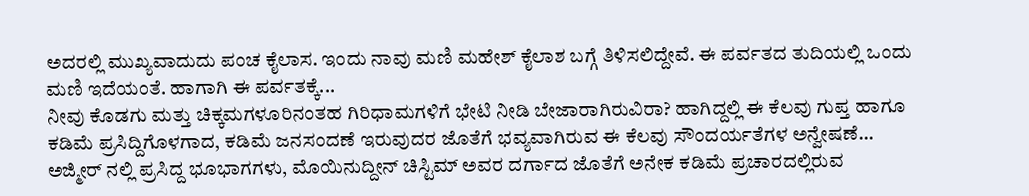ಅದರಲ್ಲಿ ಮುಖ್ಯವಾದುದು ಪಂಚ ಕೈಲಾಸ. ಇಂದು ನಾವು ಮಣಿ ಮಹೇಶ್ ಕೈಲಾಶ ಬಗ್ಗೆ ತಿಳಿಸಲಿದ್ದೇವೆ. ಈ ಪರ್ವತದ ತುದಿಯಲ್ಲಿ ಒಂದು ಮಣಿ ಇದೆಯಂತೆ. ಹಾಗಾಗಿ ಈ ಪರ್ವತಕ್ಕೆ...
ನೀವು ಕೊಡಗು ಮತ್ತು ಚಿಕ್ಕಮಗಳೂರಿನಂತಹ ಗಿರಿಧಾಮಗಳಿಗೆ ಭೇಟಿ ನೀಡಿ ಬೇಜಾರಾಗಿರುವಿರಾ? ಹಾಗಿದ್ದಲ್ಲಿ ಈ ಕೆಲವು ಗುಪ್ತ ಹಾಗೂ ಕಡಿಮೆ ಪ್ರಸಿದ್ದಿಗೊಳಗಾದ, ಕಡಿಮೆ ಜನಸಂದಣೆ ಇರುವುದರ ಜೊತೆಗೆ ಭವ್ಯವಾಗಿರುವ ಈ ಕೆಲವು ಸೌಂದರ್ಯತೆಗಳ ಅನ್ವೇಷಣೆ...
ಅಜ್ಮೀರ್ ನಲ್ಲಿ ಪ್ರಸಿದ್ದ ಭೂಭಾಗಗಳು, ಮೊಯಿನುದ್ದೀನ್ ಚಿಸ್ಟಿಮ್ ಅವರ ದರ್ಗಾದ ಜೊತೆಗೆ ಅನೇಕ ಕಡಿಮೆ ಪ್ರಚಾರದಲ್ಲಿರುವ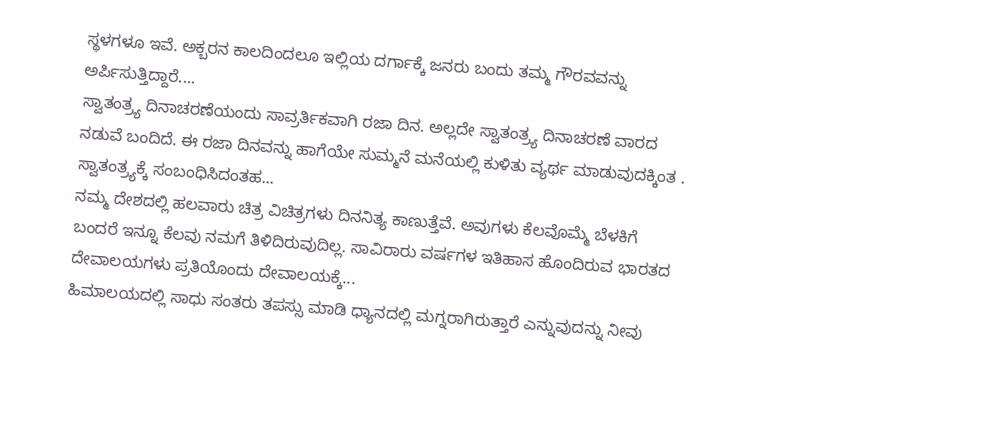ಸ್ಥಳಗಳೂ ಇವೆ. ಅಕ್ಬರನ ಕಾಲದಿಂದಲೂ ಇಲ್ಲಿಯ ದರ್ಗಾಕ್ಕೆ ಜನರು ಬಂದು ತಮ್ಮ ಗೌರವವನ್ನು ಅರ್ಪಿಸುತ್ತಿದ್ದಾರೆ....
ಸ್ವಾತಂತ್ರ್ಯ ದಿನಾಚರಣೆಯಂದು ಸಾವ್ರರ್ತಿಕವಾಗಿ ರಜಾ ದಿನ. ಅಲ್ಲದೇ ಸ್ವಾತಂತ್ರ್ಯ ದಿನಾಚರಣೆ ವಾರದ ನಡುವೆ ಬಂದಿದೆ. ಈ ರಜಾ ದಿನವನ್ನು ಹಾಗೆಯೇ ಸುಮ್ಮನೆ ಮನೆಯಲ್ಲಿ ಕುಳಿತು ವ್ಯರ್ಥ ಮಾಡುವುದಕ್ಕಿಂತ . ಸ್ವಾತಂತ್ರ್ಯಕ್ಕೆ ಸಂಬಂಧಿಸಿದಂತಹ...
ನಮ್ಮ ದೇಶದಲ್ಲಿ ಹಲವಾರು ಚಿತ್ರ ವಿಚಿತ್ರಗಳು ದಿನನಿತ್ಯ ಕಾಣುತ್ತೆವೆ. ಅವುಗಳು ಕೆಲವೊಮ್ಮೆ ಬೆಳಕಿಗೆ ಬಂದರೆ ಇನ್ನೂ ಕೆಲವು ನಮಗೆ ತಿಳಿದಿರುವುದಿಲ್ಲ. ಸಾವಿರಾರು ವರ್ಷಗಳ ಇತಿಹಾಸ ಹೊಂದಿರುವ ಭಾರತದ ದೇವಾಲಯಗಳು ಪ್ರತಿಯೊಂದು ದೇವಾಲಯಕ್ಕೆ...
ಹಿಮಾಲಯದಲ್ಲಿ ಸಾಧು ಸಂತರು ತಪಸ್ಸು ಮಾಡಿ ಧ್ಯಾನದಲ್ಲಿ ಮಗ್ನರಾಗಿರುತ್ತಾರೆ ಎನ್ನುವುದನ್ನು ನೀವು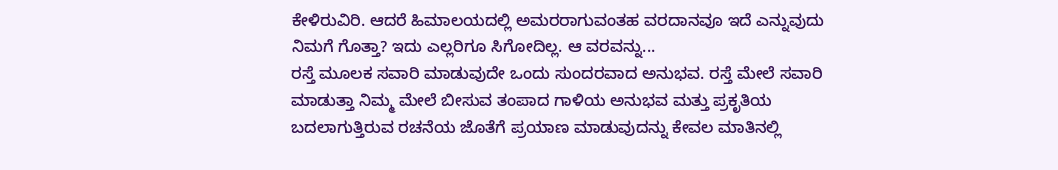ಕೇಳಿರುವಿರಿ. ಆದರೆ ಹಿಮಾಲಯದಲ್ಲಿ ಅಮರರಾಗುವಂತಹ ವರದಾನವೂ ಇದೆ ಎನ್ನುವುದು ನಿಮಗೆ ಗೊತ್ತಾ? ಇದು ಎಲ್ಲರಿಗೂ ಸಿಗೋದಿಲ್ಲ. ಆ ವರವನ್ನು...
ರಸ್ತೆ ಮೂಲಕ ಸವಾರಿ ಮಾಡುವುದೇ ಒಂದು ಸುಂದರವಾದ ಅನುಭವ. ರಸ್ತೆ ಮೇಲೆ ಸವಾರಿ ಮಾಡುತ್ತಾ ನಿಮ್ಮ ಮೇಲೆ ಬೀಸುವ ತಂಪಾದ ಗಾಳಿಯ ಅನುಭವ ಮತ್ತು ಪ್ರಕೃತಿಯ ಬದಲಾಗುತ್ತಿರುವ ರಚನೆಯ ಜೊತೆಗೆ ಪ್ರಯಾಣ ಮಾಡುವುದನ್ನು ಕೇವಲ ಮಾತಿನಲ್ಲಿ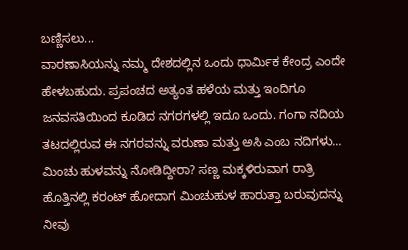ಬಣ್ಣಿಸಲು...
ವಾರಣಾಸಿಯನ್ನು ನಮ್ಮ ದೇಶದಲ್ಲಿನ ಒಂದು ಧಾರ್ಮಿಕ ಕೇಂದ್ರ ಎಂದೇ ಹೇಳಬಹುದು. ಪ್ರಪಂಚದ ಅತ್ಯಂತ ಹಳೆಯ ಮತ್ತು ಇಂದಿಗೂ ಜನವಸತಿಯಿಂದ ಕೂಡಿದ ನಗರಗಳಲ್ಲಿ ಇದೂ ಒಂದು. ಗಂಗಾ ನದಿಯ ತಟದಲ್ಲಿರುವ ಈ ನಗರವನ್ನು ವರುಣಾ ಮತ್ತು ಅಸಿ ಎಂಬ ನದಿಗಳು...
ಮಿಂಚು ಹುಳವನ್ನು ನೋಡಿದ್ದೀರಾ? ಸಣ್ಣ ಮಕ್ಕಳಿರುವಾಗ ರಾತ್ರಿ ಹೊತ್ತಿನಲ್ಲಿ ಕರಂಟ್ ಹೋದಾಗ ಮಿಂಚುಹುಳ ಹಾರುತ್ತಾ ಬರುವುದನ್ನು ನೀವು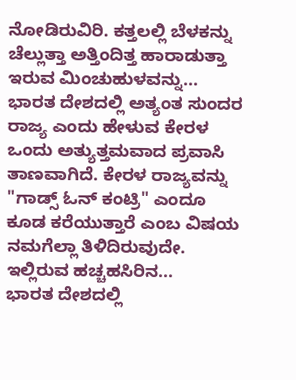ನೋಡಿರುವಿರಿ. ಕತ್ತಲಲ್ಲಿ ಬೆಳಕನ್ನು ಚೆಲ್ಲುತ್ತಾ ಅತ್ತಿಂದಿತ್ತ ಹಾರಾಡುತ್ತಾ ಇರುವ ಮಿಂಚುಹುಳವನ್ನು...
ಭಾರತ ದೇಶದಲ್ಲಿ ಅತ್ಯಂತ ಸುಂದರ ರಾಜ್ಯ ಎಂದು ಹೇಳುವ ಕೇರಳ ಒಂದು ಅತ್ಯುತ್ತಮವಾದ ಪ್ರವಾಸಿ ತಾಣವಾಗಿದೆ. ಕೇರಳ ರಾಜ್ಯವನ್ನು "ಗಾಡ್ಸ್ ಓನ್ ಕಂಟ್ರಿ" ಎಂದೂ ಕೂಡ ಕರೆಯುತ್ತಾರೆ ಎಂಬ ವಿಷಯ ನಮಗೆಲ್ಲಾ ತಿಳಿದಿರುವುದೇ. ಇಲ್ಲಿರುವ ಹಚ್ಚಹಸಿರಿನ...
ಭಾರತ ದೇಶದಲ್ಲಿ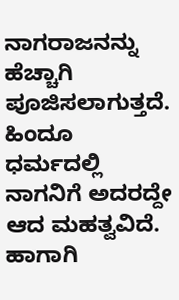ನಾಗರಾಜನನ್ನು ಹೆಚ್ಚಾಗಿ ಪೂಜಿಸಲಾಗುತ್ತದೆ. ಹಿಂದೂ ಧರ್ಮದಲ್ಲಿ ನಾಗನಿಗೆ ಅದರದ್ದೇ ಆದ ಮಹತ್ವವಿದೆ. ಹಾಗಾಗಿ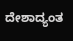ದೇಶಾದ್ಯಂತ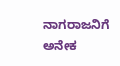ನಾಗರಾಜನಿಗೆ ಅನೇಕ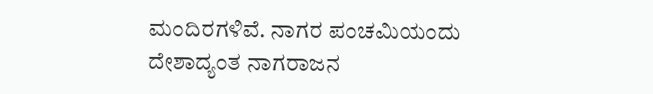ಮಂದಿರಗಳಿವೆ. ನಾಗರ ಪಂಚಮಿಯಂದು ದೇಶಾದ್ಯಂತ ನಾಗರಾಜನ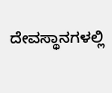ದೇವಸ್ಥಾನಗಳಲ್ಲಿ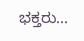ಭಕ್ತರು...